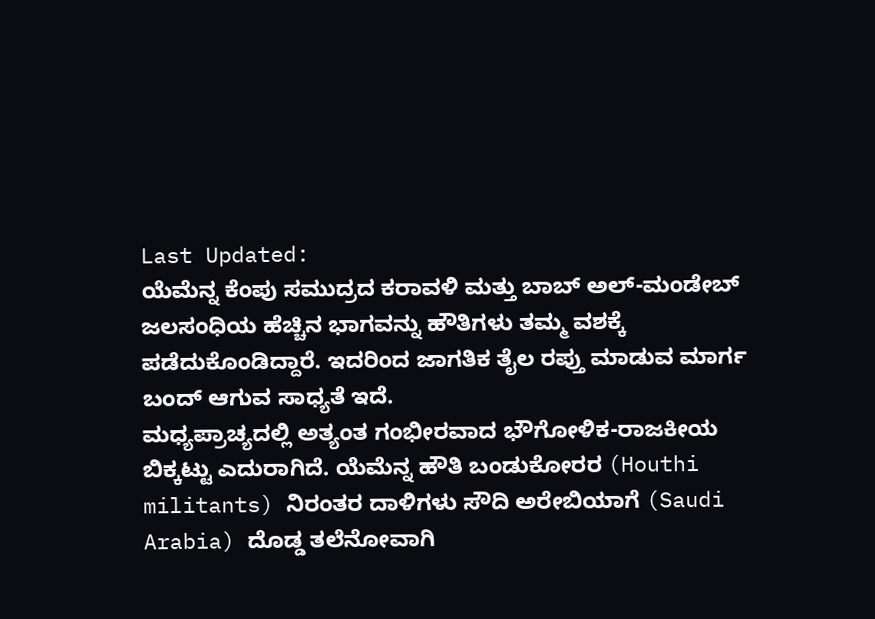Last Updated:
ಯೆಮೆನ್ನ ಕೆಂಪು ಸಮುದ್ರದ ಕರಾವಳಿ ಮತ್ತು ಬಾಬ್ ಅಲ್-ಮಂಡೇಬ್ ಜಲಸಂಧಿಯ ಹೆಚ್ಚಿನ ಭಾಗವನ್ನು ಹೌತಿಗಳು ತಮ್ಮ ವಶಕ್ಕೆ ಪಡೆದುಕೊಂಡಿದ್ದಾರೆ. ಇದರಿಂದ ಜಾಗತಿಕ ತೈಲ ರಪ್ತು ಮಾಡುವ ಮಾರ್ಗ ಬಂದ್ ಆಗುವ ಸಾಧ್ಯತೆ ಇದೆ.
ಮಧ್ಯಪ್ರಾಚ್ಯದಲ್ಲಿ ಅತ್ಯಂತ ಗಂಭೀರವಾದ ಭೌಗೋಳಿಕ-ರಾಜಕೀಯ ಬಿಕ್ಕಟ್ಟು ಎದುರಾಗಿದೆ. ಯೆಮೆನ್ನ ಹೌತಿ ಬಂಡುಕೋರರ (Houthi militants) ನಿರಂತರ ದಾಳಿಗಳು ಸೌದಿ ಅರೇಬಿಯಾಗೆ (Saudi Arabia) ದೊಡ್ಡ ತಲೆನೋವಾಗಿ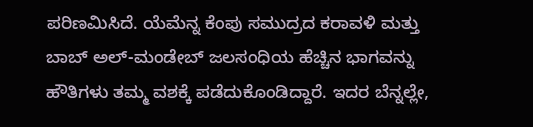ಪರಿಣಮಿಸಿದೆ. ಯೆಮೆನ್ನ ಕೆಂಪು ಸಮುದ್ರದ ಕರಾವಳಿ ಮತ್ತು ಬಾಬ್ ಅಲ್-ಮಂಡೇಬ್ ಜಲಸಂಧಿಯ ಹೆಚ್ಚಿನ ಭಾಗವನ್ನು ಹೌತಿಗಳು ತಮ್ಮ ವಶಕ್ಕೆ ಪಡೆದುಕೊಂಡಿದ್ದಾರೆ. ಇದರ ಬೆನ್ನಲ್ಲೇ,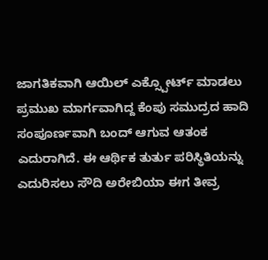ಜಾಗತಿಕವಾಗಿ ಆಯಿಲ್ ಎಕ್ಸ್ಪೋರ್ಟ್ ಮಾಡಲು ಪ್ರಮುಖ ಮಾರ್ಗವಾಗಿದ್ದ ಕೆಂಪು ಸಮುದ್ರದ ಹಾದಿ ಸಂಪೂರ್ಣವಾಗಿ ಬಂದ್ ಆಗುವ ಆತಂಕ ಎದುರಾಗಿದೆ. ಈ ಆರ್ಥಿಕ ತುರ್ತು ಪರಿಸ್ಥಿತಿಯನ್ನು ಎದುರಿಸಲು ಸೌದಿ ಅರೇಬಿಯಾ ಈಗ ತೀವ್ರ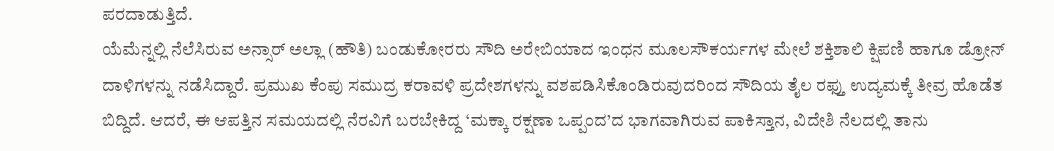ಪರದಾಡುತ್ತಿದೆ.
ಯೆಮೆನ್ನಲ್ಲಿ ನೆಲೆಸಿರುವ ಅನ್ಸಾರ್ ಅಲ್ಲಾ (ಹೌತಿ) ಬಂಡುಕೋರರು ಸೌದಿ ಅರೇಬಿಯಾದ ಇಂಧನ ಮೂಲಸೌಕರ್ಯಗಳ ಮೇಲೆ ಶಕ್ತಿಶಾಲಿ ಕ್ಷಿಪಣಿ ಹಾಗೂ ಡ್ರೋನ್ ದಾಳಿಗಳನ್ನು ನಡೆಸಿದ್ದಾರೆ. ಪ್ರಮುಖ ಕೆಂಪು ಸಮುದ್ರ ಕರಾವಳಿ ಪ್ರದೇಶಗಳನ್ನು ವಶಪಡಿಸಿಕೊಂಡಿರುವುದರಿಂದ ಸೌದಿಯ ತೈಲ ರಫ್ತು ಉದ್ಯಮಕ್ಕೆ ತೀವ್ರ ಹೊಡೆತ ಬಿದ್ದಿದೆ. ಆದರೆ, ಈ ಆಪತ್ತಿನ ಸಮಯದಲ್ಲಿ ನೆರವಿಗೆ ಬರಬೇಕಿದ್ದ ‘ಮಕ್ಕಾ ರಕ್ಷಣಾ ಒಪ್ಪಂದ’ದ ಭಾಗವಾಗಿರುವ ಪಾಕಿಸ್ತಾನ, ವಿದೇಶಿ ನೆಲದಲ್ಲಿ ತಾನು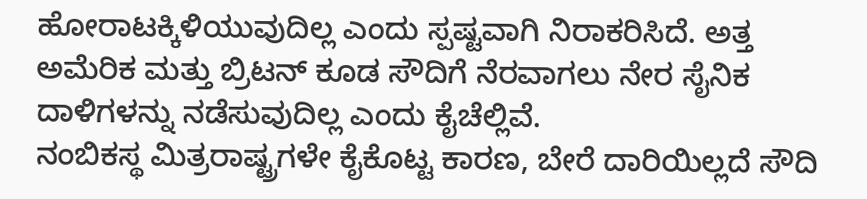ಹೋರಾಟಕ್ಕಿಳಿಯುವುದಿಲ್ಲ ಎಂದು ಸ್ಪಷ್ಟವಾಗಿ ನಿರಾಕರಿಸಿದೆ. ಅತ್ತ ಅಮೆರಿಕ ಮತ್ತು ಬ್ರಿಟನ್ ಕೂಡ ಸೌದಿಗೆ ನೆರವಾಗಲು ನೇರ ಸೈನಿಕ ದಾಳಿಗಳನ್ನು ನಡೆಸುವುದಿಲ್ಲ ಎಂದು ಕೈಚೆಲ್ಲಿವೆ.
ನಂಬಿಕಸ್ಥ ಮಿತ್ರರಾಷ್ಟ್ರಗಳೇ ಕೈಕೊಟ್ಟ ಕಾರಣ, ಬೇರೆ ದಾರಿಯಿಲ್ಲದೆ ಸೌದಿ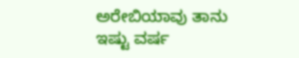ಅರೇಬಿಯಾವು ತಾನು ಇಷ್ಟು ವರ್ಷ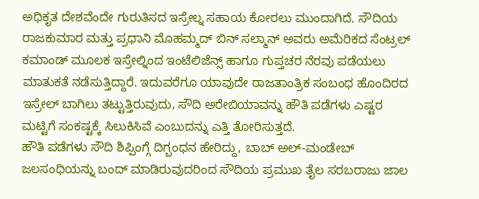ಅಧಿಕೃತ ದೇಶವೆಂದೇ ಗುರುತಿಸದ ಇಸ್ರೇಲ್ನ ಸಹಾಯ ಕೋರಲು ಮುಂದಾಗಿದೆ. ಸೌದಿಯ ರಾಜಕುಮಾರ ಮತ್ತು ಪ್ರಧಾನಿ ಮೊಹಮ್ಮದ್ ಬಿನ್ ಸಲ್ಮಾನ್ ಅವರು ಅಮೆರಿಕದ ಸೆಂಟ್ರಲ್ ಕಮಾಂಡ್ ಮೂಲಕ ಇಸ್ರೇಲ್ನಿಂದ ಇಂಟೆಲಿಜೆನ್ಸ್ ಹಾಗೂ ಗುಪ್ತಚರ ನೆರವು ಪಡೆಯಲು ಮಾತುಕತೆ ನಡೆಸುತ್ತಿದ್ದಾರೆ. ಇದುವರೆಗೂ ಯಾವುದೇ ರಾಜತಾಂತ್ರಿಕ ಸಂಬಂಧ ಹೊಂದಿರದ ಇಸ್ರೇಲ್ ಬಾಗಿಲು ತಟ್ಟುತ್ತಿರುವುದು, ಸೌದಿ ಅರೇಬಿಯಾವನ್ನು ಹೌತಿ ಪಡೆಗಳು ಎಷ್ಟರ ಮಟ್ಟಿಗೆ ಸಂಕಷ್ಟಕ್ಕೆ ಸಿಲುಕಿಸಿವೆ ಎಂಬುದನ್ನು ಎತ್ತಿ ತೋರಿಸುತ್ತದೆ.
ಹೌತಿ ಪಡೆಗಳು ಸೌದಿ ಶಿಪ್ಪಿಂಗ್ಗೆ ದಿಗ್ಬಂಧನ ಹೇರಿದ್ದು, ಬಾಬ್ ಅಲ್-ಮಂಡೇಬ್ ಜಲಸಂಧಿಯನ್ನು ಬಂದ್ ಮಾಡಿರುವುದರಿಂದ ಸೌದಿಯ ಪ್ರಮುಖ ತೈಲ ಸರಬರಾಜು ಜಾಲ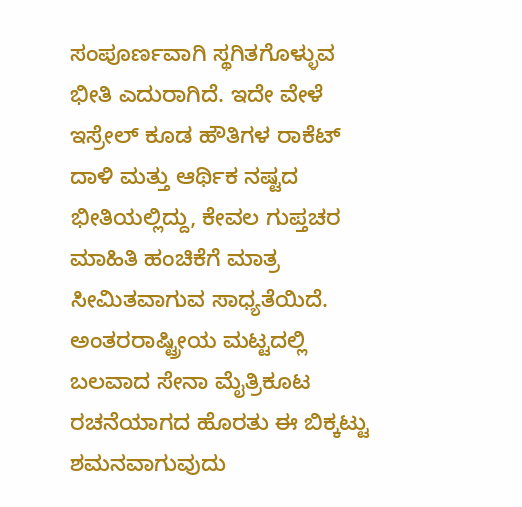ಸಂಪೂರ್ಣವಾಗಿ ಸ್ಥಗಿತಗೊಳ್ಳುವ ಭೀತಿ ಎದುರಾಗಿದೆ. ಇದೇ ವೇಳೆ ಇಸ್ರೇಲ್ ಕೂಡ ಹೌತಿಗಳ ರಾಕೆಟ್ ದಾಳಿ ಮತ್ತು ಆರ್ಥಿಕ ನಷ್ಟದ ಭೀತಿಯಲ್ಲಿದ್ದು, ಕೇವಲ ಗುಪ್ತಚರ ಮಾಹಿತಿ ಹಂಚಿಕೆಗೆ ಮಾತ್ರ ಸೀಮಿತವಾಗುವ ಸಾಧ್ಯತೆಯಿದೆ. ಅಂತರರಾಷ್ಟ್ರೀಯ ಮಟ್ಟದಲ್ಲಿ ಬಲವಾದ ಸೇನಾ ಮೈತ್ರಿಕೂಟ ರಚನೆಯಾಗದ ಹೊರತು ಈ ಬಿಕ್ಕಟ್ಟು ಶಮನವಾಗುವುದು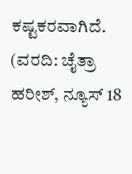ಕಷ್ಟಕರವಾಗಿದೆ.
(ವರದಿ: ಚೈತ್ರಾ ಹರೀಶ್, ನ್ಯೂಸ್ 18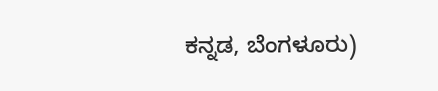ಕನ್ನಡ, ಬೆಂಗಳೂರು)